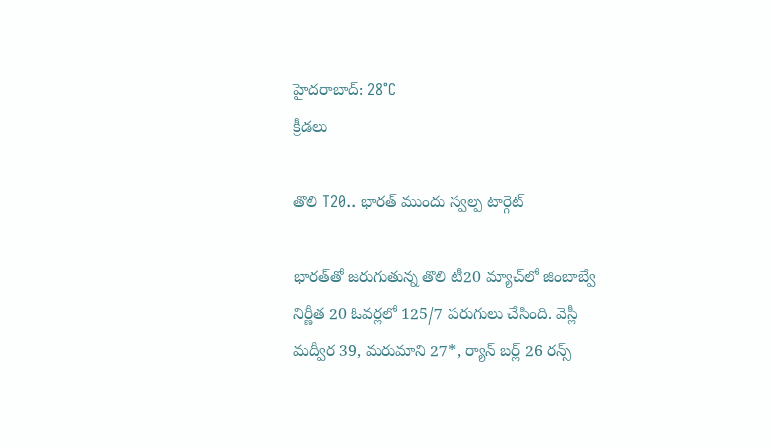హైదరాబాద్: 28°C
క్రీడలు

తొలి T20.. భారత్ ముందు స్వల్ప టార్గెట్

భారత్‌తో జరుగుతున్న తొలి టీ20 మ్యాచ్‌లో జింబాబ్వే నిర్ణీత 20 ఓవర్లలో 125/7 పరుగులు చేసింది. వెస్లీ మద్వీర 39, మరుమాని 27*, ర్యాన్‌ బర్ల్‌ 26 రన్స్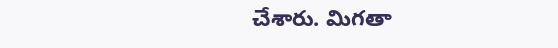చేశారు. మిగతా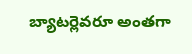బ్యాటర్లెవరూ అంతగా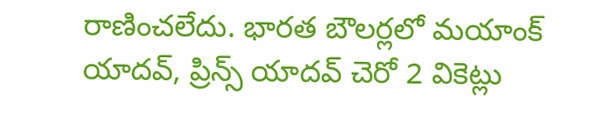రాణించలేదు. భారత బౌలర్లలో మయాంక్‌ యాదవ్‌, ప్రిన్స్‌ యాదవ్‌ చెరో 2 వికెట్లు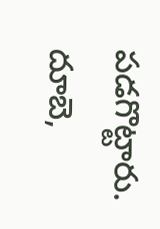పడగొట్టారు. దూబె,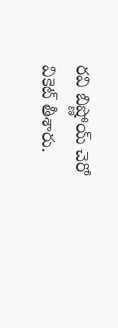రవి బిష్ణోయ్‌ చెరో వికెట్‌ తీశారు.